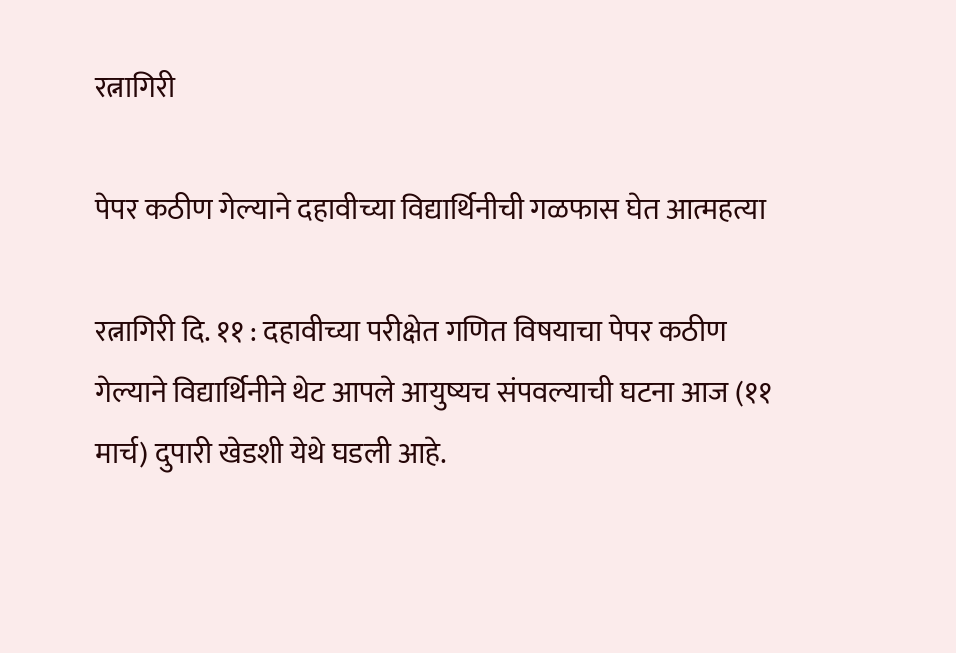रत्नागिरी

पेपर कठीण गेल्याने दहावीच्या विद्यार्थिनीची गळफास घेत आत्महत्या

रत्नागिरी दि. ११ : दहावीच्या परीक्षेत गणित विषयाचा पेपर कठीण गेल्याने विद्यार्थिनीने थेट आपले आयुष्यच संपवल्याची घटना आज (११ मार्च) दुपारी खेडशी येथे घडली आहे.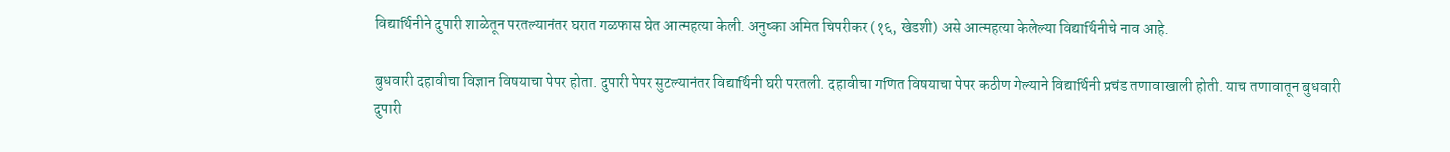विद्यार्थिनीने दुपारी शाळेतून परतल्यानंतर घरात गळफास घेत आत्महत्या केली. अनुष्का अमित चिपरीकर (१६, खेडशी) असे आत्महत्या केलेल्या विद्यार्थिनीचे नाव आहे.

बुधवारी दहावीचा विज्ञान विषयाचा पेपर होता. दुपारी पेपर सुटल्यानंतर विद्यार्थिनी घरी परतली. दहावीचा गणित विषयाचा पेपर कठीण गेल्याने विद्यार्थिनी प्रचंड तणावाखाली होती. याच तणावातून बुधवारी दुपारी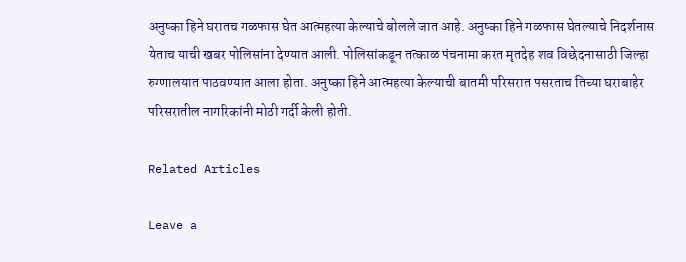अनुष्का हिने घरातच गळफास घेत आत्महत्या केल्याचे बोलले जात आहे. अनुष्का हिने गळफास घेतल्याचे निदर्शनास येताच याची खबर पोलिसांना देण्यात आली. पोलिसांकडून तत्काळ पंचनामा करत मृतदेह शव विछेदनासाठी जिल्हा रुग्णालयात पाठवण्यात आला होता. अनुष्का हिने आत्महत्या केल्याची बातमी परिसरात पसरताच तिच्या घराबाहेर परिसरातील नागरिकांनी मोठी गर्दी केली होती.

Related Articles

Leave a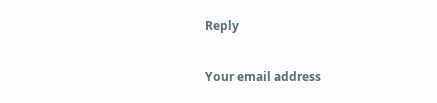Reply

Your email address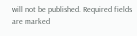will not be published. Required fields are marked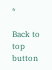*

Back to top button